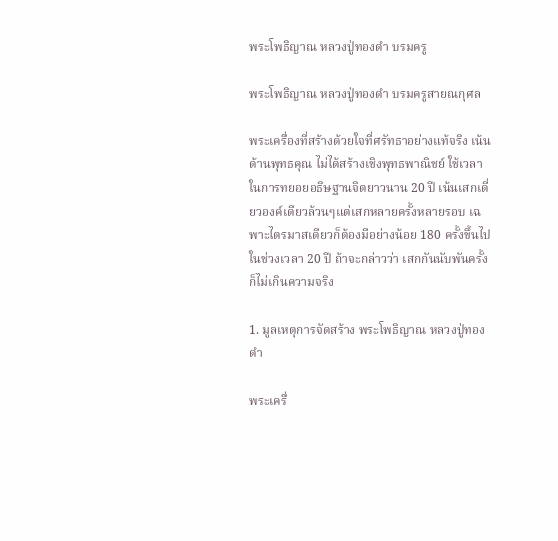พระโพธิญาณ หลวงปู่ทองดำ บรมครู

พระโพธิญาณ หลวงปู่ทองดำ บรมครูสายณกุศล

พระเครื่องที่สร้างด้วยใจที่ศรัทธาอย่างแท้จริง เน้นด้านพุทธคุณ ไม่ได้สร้างเชิงพุทธพาณิชย์ ใช้เวลาในการทยอยอธิษฐานจิตยาวนาน 20 ปี เน้นเสกเดี่ยวองค์เดียวล้วนๆแต่เสกหลายครั้งหลายรอบ เฉพาะไตรมาสเดียวก็ต้องมีอย่างน้อย 180 ครั้งขึ้นไป ในช่วงเวลา 20 ปี ถ้าจะกล่าวว่า เสกกันนับพันครั้ง ก็ไม่เกินความจริง

1. มูลเหตุการจัดสร้าง พระโพธิญาณ หลวงปู่ทองดำ

พระเครื่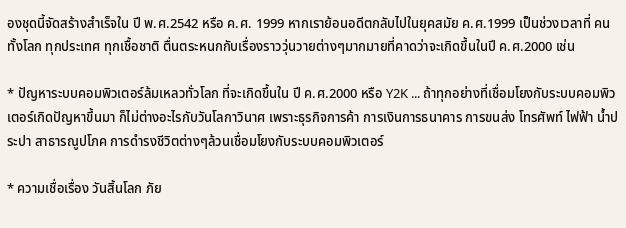องชุดนี้จัดสร้างสำเร็จใน ปี พ.ศ.2542 หรือ ค.ศ. 1999 หากเราย้อนอดีตกลับไปในยุคสมัย ค.ศ.1999 เป็นช่วงเวลาที่ คนทั้งโลก ทุกประเทศ ทุกเชื้อชาติ ตื่นตระหนกกับเรื่องราววุ่นวายต่างๆมากมายที่คาดว่าจะเกิดขึ้นในปี ค.ศ.2000 เช่น

* ปัญหาระบบคอมพิวเตอร์ล้มเหลวทั่วโลก ที่จะเกิดขึ้นใน ปี ค.ศ.2000 หรือ Y2K ... ถ้าทุกอย่างที่เชื่อมโยงกับระบบคอมพิวเตอร์เกิดปัญหาขึ้นมา ก็ไม่ต่างอะไรกับวันโลกาวินาศ เพราะธุรกิจการค้า การเงินการธนาคาร การขนส่ง โทรศัพท์ ไฟฟ้า น้ำประปา สาธารณูปโภค การดำรงชีวิตต่างๆล้วนเชื่อมโยงกับระบบคอมพิวเตอร์

* ความเชื่อเรื่อง วันสิ้นโลก ภัย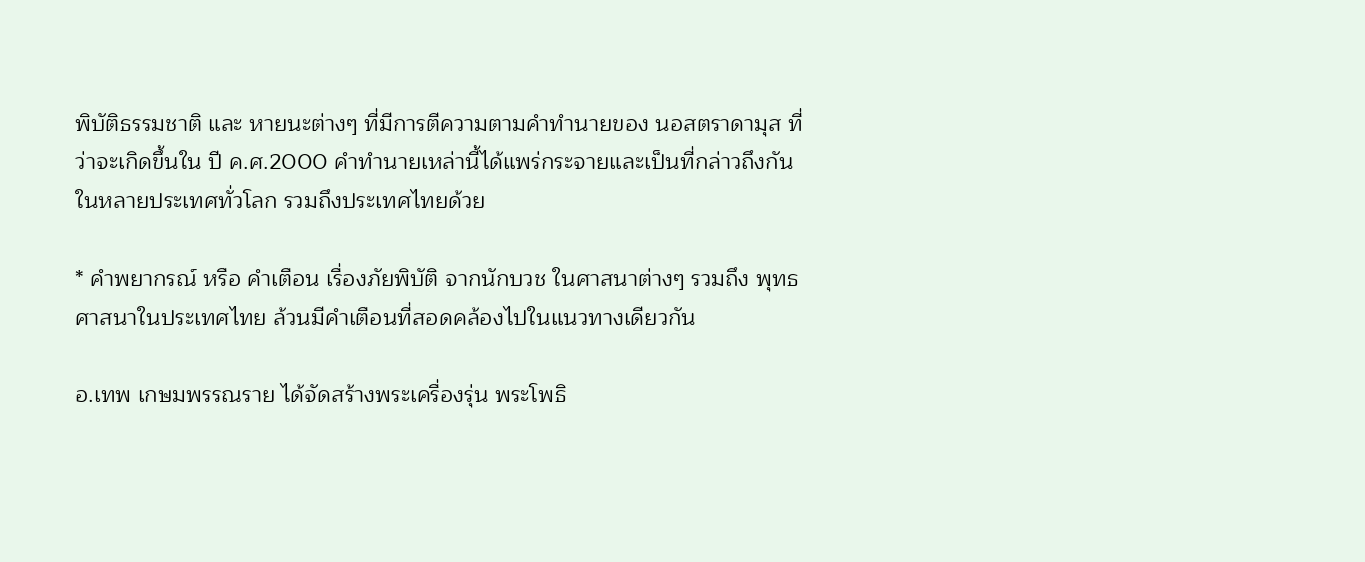พิบัติธรรมชาติ และ หายนะต่างๆ ที่มีการตีความตามคำทำนายของ นอสตราดามุส ที่ว่าจะเกิดขึ้นใน ปี ค.ศ.2000 คำทำนายเหล่านี้ได้แพร่กระจายและเป็นที่กล่าวถึงกันในหลายประเทศทั่วโลก รวมถึงประเทศไทยด้วย

* คำพยากรณ์ หรือ คำเตือน เรื่องภัยพิบัติ จากนักบวช ในศาสนาต่างๆ รวมถึง พุทธศาสนาในประเทศไทย ล้วนมีคำเตือนที่สอดคล้องไปในแนวทางเดียวกัน

อ.เทพ เกษมพรรณราย ได้จัดสร้างพระเครื่องรุ่น พระโพธิ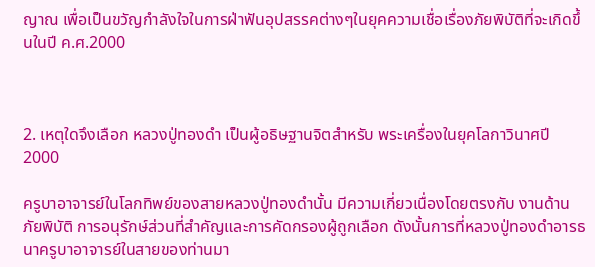ญาณ เพื่อเป็นขวัญกำลังใจในการฝ่าฟันอุปสรรคต่างๆในยุคความเชื่อเรื่องภัยพิบัติที่จะเกิดขึ้นในปี ค.ศ.2000



2. เหตุใดจึงเลือก หลวงปู่ทองดำ เป็นผู้อธิษฐานจิตสำหรับ พระเครื่องในยุคโลกาวินาศปี 2000

ครูบาอาจารย์ในโลกทิพย์ของสายหลวงปู่ทองดำนั้น มีความเกี่ยวเนื่องโดยตรงกับ งานด้านภัยพิบัติ การอนุรักษ์ส่วนที่สำคัญและการคัดกรองผู้ถูกเลือก ดังนั้นการที่หลวงปู่ทองดำอารธนาครูบาอาจารย์ในสายของท่านมา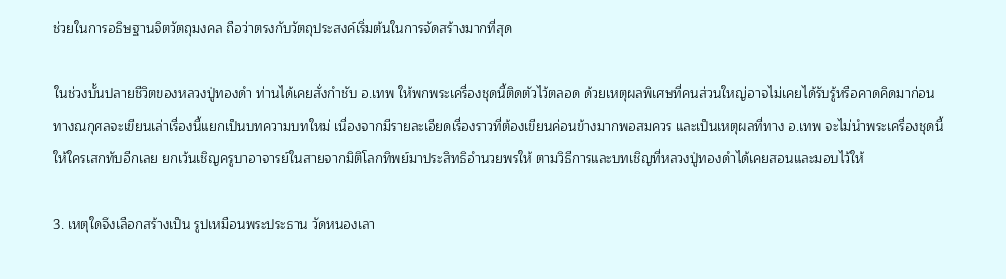ช่วยในการอธิษฐานจิตวัตถุมงคล ถือว่าตรงกับวัตถุประสงค์เริ่มต้นในการจัดสร้างมากที่สุด

ในช่วงบั้นปลายชีวิตของหลวงปู่ทองดำ ท่านได้เคยสั่งกำชับ อ.เทพ ให้พกพระเครื่องชุดนี้ติดตัวไว้ตลอด ด้วยเหตุผลพิเศษที่คนส่วนใหญ่อาจไม่เคยได้รับรู้หรือคาดคิดมาก่อน ทางณกุศลจะเขียนเล่าเรื่องนี้แยกเป็นบทความบทใหม่ เนื่องจากมีรายละเอียดเรื่องราวที่ต้องเขียนค่อนข้างมากพอสมควร และเป็นเหตุผลที่ทาง อ.เทพ จะไม่นำพระเครื่องชุดนี้ให้ใครเสกทับอีกเลย ยกเว้นเชิญครูบาอาจารย์ในสายจากมิติโลกทิพย์มาประสิทธิอำนวยพรให้ ตามวิธีการและบทเชิญที่หลวงปู่ทองดำได้เคยสอนและมอบไว้ให้

3. เหตุใดจึงเลือกสร้างเป็น รูปเหมือนพระประธาน วัดหนองเลา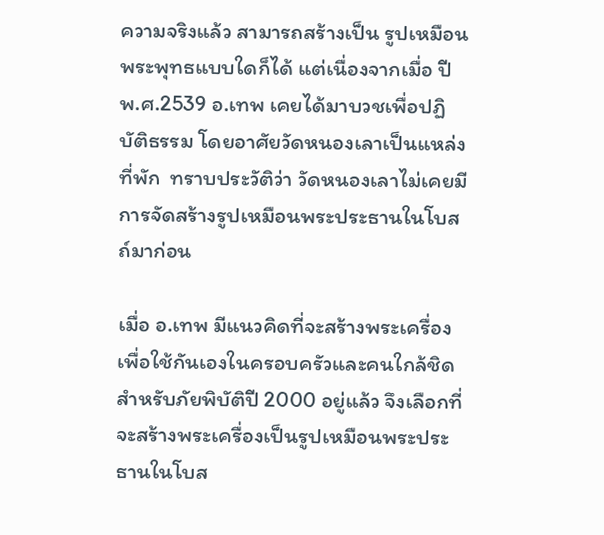ความจริงแล้ว สามารถสร้างเป็น รูปเหมือนพระพุทธแบบใดก็ได้ แต่เนื่องจากเมื่อ ปี พ.ศ.2539 อ.เทพ เคยได้มาบวชเพื่อปฏิบัติธรรม โดยอาศัยวัดหนองเลาเป็นแหล่งที่พัก  ทราบประวัติว่า วัดหนองเลาไม่เคยมีการจัดสร้างรูปเหมือนพระประธานในโบสถ์มาก่อน

เมื่อ อ.เทพ มีแนวคิดที่จะสร้างพระเครื่องเพื่อใช้กันเองในครอบครัวและคนใกล้ชิดสำหรับภัยพิบัติปี 2000 อยู่แล้ว จึงเลือกที่จะสร้างพระเครื่องเป็นรูปเหมือนพระประธานในโบส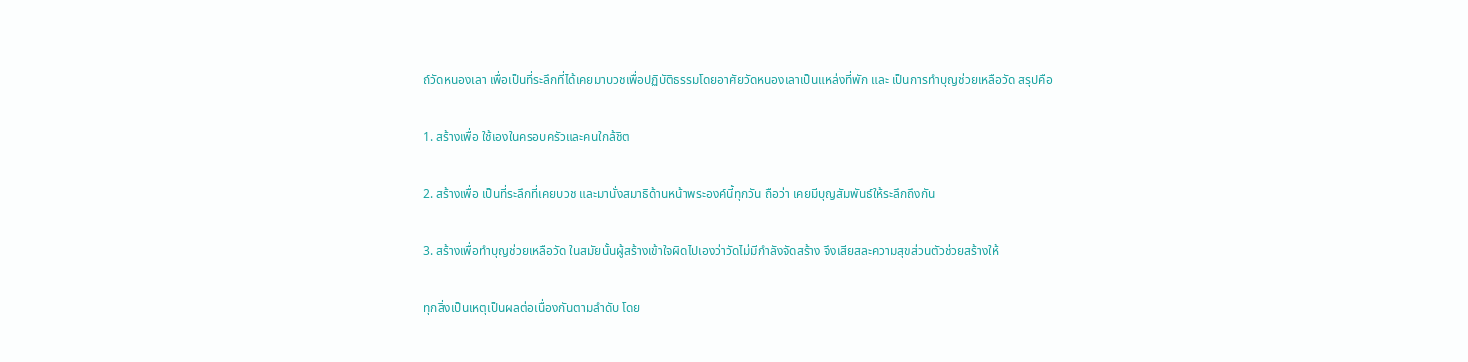ถ์วัดหนองเลา เพื่อเป็นที่ระลึกที่ได้เคยมาบวชเพื่อปฏิบัติธรรมโดยอาศัยวัดหนองเลาเป็นแหล่งที่พัก และ เป็นการทำบุญช่วยเหลือวัด สรุปคือ

1. สร้างเพื่อ ใช้เองในครอบครัวและคนใกล้ชิต

2. สร้างเพื่อ เป็นที่ระลึกที่เคยบวช และมานั่งสมาธิด้านหน้าพระองค์นี้ทุกวัน ถือว่า เคยมีบุญสัมพันธ์ให้ระลึกถึงกัน

3. สร้างเพื่อทำบุญช่วยเหลือวัด ในสมัยนั้นผู้สร้างเข้าใจผิดไปเองว่าวัดไม่มีกำลังจัดสร้าง จึงเสียสละความสุขส่วนตัวช่วยสร้างให้

ทุกสิ่งเป็นเหตุเป็นผลต่อเนื่องกันตามลำดับ โดย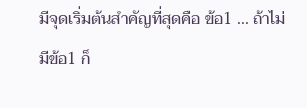มีจุดเริ่มต้นสำคัญที่สุดคือ ข้อ1 ... ถ้าไม่มีข้อ1 ก็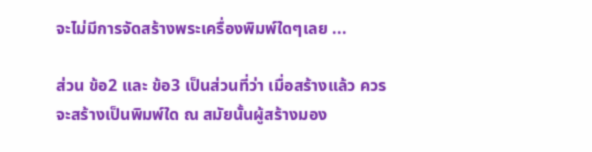จะไม่มีการจัดสร้างพระเครื่องพิมพ์ใดๆเลย ...

ส่วน ข้อ2 และ ข้อ3 เป็นส่วนที่ว่า เมื่อสร้างแล้ว ควรจะสร้างเป็นพิมพ์ใด ณ สมัยนั้นผู้สร้างมอง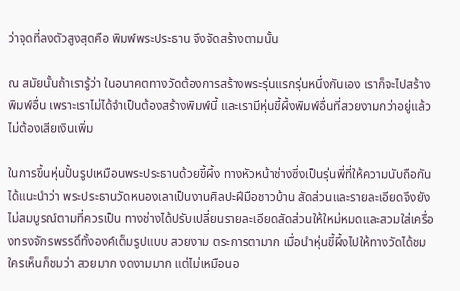ว่าจุดที่ลงตัวสูงสุดคือ พิมพ์พระประธาน จึงจัดสร้างตามนั้น

ณ สมัยนั้นถ้าเรารู้ว่า ในอนาคตทางวัดต้องการสร้างพระรุ่นแรกรุ่นหนึ่งกันเอง เราก็จะไปสร้างพิมพ์อื่น เพราะเราไม่ได้จำเป็นต้องสร้างพิมพ์นี้ และเรามีหุ่นขี้ผึ้งพิมพ์อื่นที่สวยงามกว่าอยู่แล้ว ไม่ต้องเสียเงินเพิ่ม

ในการขึ้นหุ่นปั้นรูปเหมือนพระประธานด้วยขี้ผึ้ง ทางหัวหน้าช่างซึ่งเป็นรุ่นพี่ที่ให้ความนับถือกัน ได้แนะนำว่า พระประธานวัดหนองเลาเป็นงานศิลปะฝีมือชาวบ้าน สัดส่วนและรายละเอียดจึงยังไม่สมบูรณ์ตามที่ควรเป็น ทางช่างได้ปรับเปลี่ยนรายละเอียดสัดส่วนให้ใหม่หมดและสวมใส่เครื่องทรงจักรพรรดิ์ทั้งองค์เต็มรูปแบบ สวยงาม ตระการตามาก เมื่อนำหุ่นขี้ผึ้งไปให้ทางวัดได้ชม ใครเห็นก็ชมว่า สวยมาก งดงามมาก แต่ไม่เหมือนอ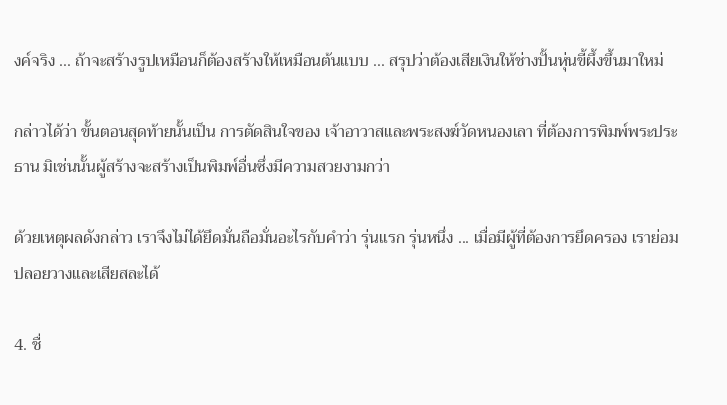งค์จริง ... ถ้าจะสร้างรูปเหมือนก็ต้องสร้างให้เหมือนต้นแบบ ... สรุปว่าต้องเสียเงินให้ช่างปั้นหุ่นขี้ผึ้งขึ้นมาใหม่

กล่าวได้ว่า ขั้นตอนสุดท้ายนั้นเป็น การตัดสินใจของ เจ้าอาวาสและพระสงฆ์วัดหนองเลา ที่ต้องการพิมพ์พระประธาน มิเช่นนั้นผู้สร้างจะสร้างเป็นพิมพ์อื่นซึ่งมีความสวยงามกว่า

ด้วยเหตุผลดังกล่าว เราจึงไม่ได้ยึดมั่นถือมั่นอะไรกับคำว่า รุ่นแรก รุ่นหนึ่ง ... เมื่อมีผู้ที่ต้องการยึดครอง เราย่อมปลอยวางและเสียสละได้

4. ชื่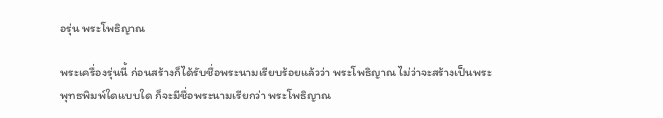อรุ่น พระโพธิญาณ

พระเครื่องรุ่นนี้ ก่อนสร้างก็ได้รับชื่อพระนามเรียบร้อยแล้วว่า พระโพธิญาณ ไม่ว่าจะสร้างเป็นพระพุทธพิมพ์ใดแบบใด ก็จะมีชื่อพระนามเรียกว่า พระโพธิญาณ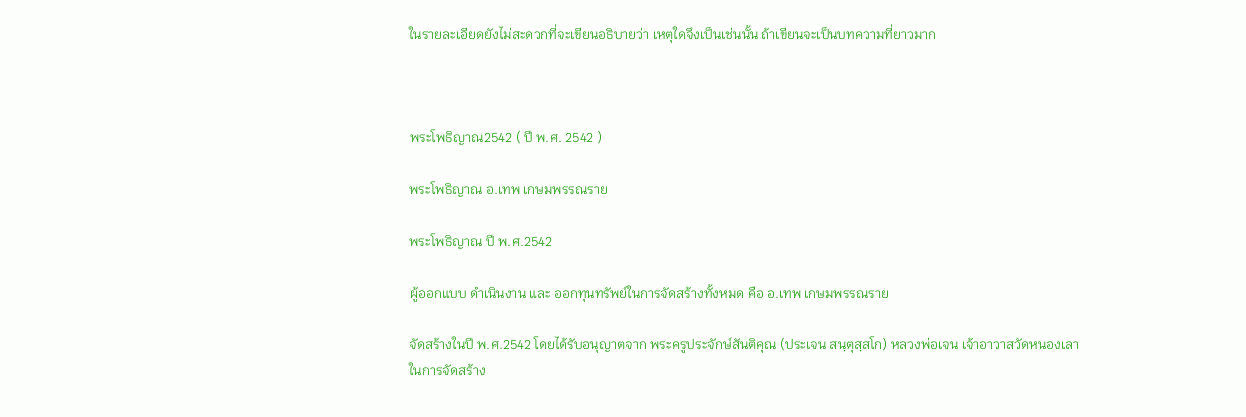ในรายละเอียดยังไม่สะดวกที่จะเขียนอธิบายว่า เหตุใดจึงเป็นเช่นนั้น ถ้าเขียนจะเป็นบทความที่ยาวมาก



พระโพธิญาณ2542 ( ปี พ.ศ. 2542 )

พระโพธิญาณ อ.เทพ เกษมพรรณราย

พระโพธิญาณ ปี พ.ศ.2542

ผู้ออกแบบ ดำเนินงาน และ ออกทุนทรัพย์ในการจัดสร้างทั้งหมด คือ อ.เทพ เกษมพรรณราย

จัดสร้างในปี พ.ศ.2542 โดยได้รับอนุญาตจาก พระครูประจักษ์สันติคุณ (ประเจน สนฺตุสฺสโก) หลวงพ่อเจน เจ้าอาวาสวัดหนองเลา ในการจัดสร้าง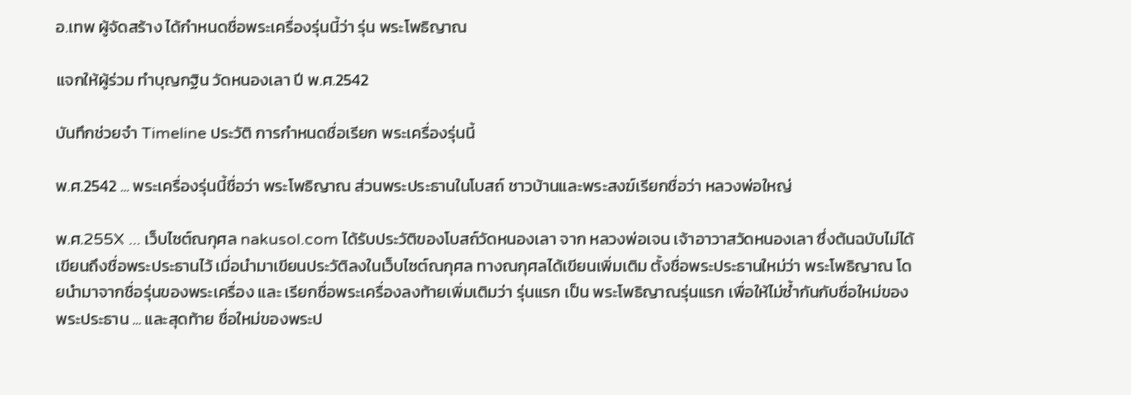อ.เทพ ผู้จัดสร้าง ได้กำหนดชื่อพระเครื่องรุ่นนี้ว่า รุ่น พระโพธิญาณ

แจกให้ผู้ร่วม ทำบุญกฐิน วัดหนองเลา ปี พ.ศ.2542

บันทึกช่วยจำ Timeline ประวัติ การกำหนดชื่อเรียก พระเครื่องรุ่นนี้

พ.ศ.2542 ... พระเครื่องรุ่นนี้ชื่อว่า พระโพธิญาณ ส่วนพระประธานในโบสถ์ ชาวบ้านและพระสงฆ์เรียกชื่อว่า หลวงพ่อใหญ่

พ.ศ.255X ... เว็บไซต์ณกุศล nakusol.com ได้รับประวัติของโบสถ์วัดหนองเลา จาก หลวงพ่อเจน เจ้าอาวาสวัดหนองเลา ซึ่งต้นฉบับไม่ได้เขียนถึงชื่อพระประธานไว้ เมื่อนำมาเขียนประวัติลงในเว็บไซต์ณกุศล ทางณกุศลได้เขียนเพิ่มเติม ตั้งชื่อพระประธานใหม่ว่า พระโพธิญาณ โดยนำมาจากชื่อรุ่นของพระเครื่อง และ เรียกชื่อพระเครื่องลงท้ายเพิ่มเติมว่า รุ่นแรก เป็น พระโพธิญาณรุ่นแรก เพื่อให้ไม่ซ้ำกันกับชื่อใหม่ของพระประธาน ... และสุดท้าย ชื่อใหม่ของพระป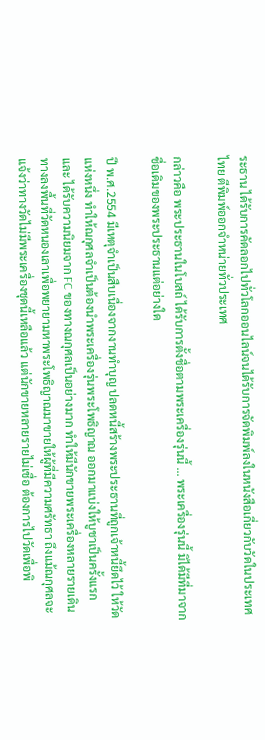ระธาน ได้รับการคัดลอกไปทั่วโลกออนไลน์จนได้รับการจัดพิมพ์ลงในหนังสือเกี่ยวกับวัดในประเทศไทย ตีพิมพ์ออกจำหน่ายทั่วประเทศ

กล่าวคือ พระประธานในโบสถ์ ได้รับการตั้งชื่อตามพระเครื่องรุ่นนี้ ... พระเครื่องรุ่นนี้ มิได้มีที่มาจากชื่อเดิมของพระประธานแต่อย่างใด

ปี พ.ศ.2554 มีเหตุจำเป็นสืบเนื่องจากงานทำบุญ ปลดหนี้สร้างพระประธานที่ถูกเจ้าหนี้ยึดไว้ ให้วัดแห่งหนึ่ง ทำให้ณกุศลจำเป็นต้องนำพระเครื่องรุ่นพระโพธิญาณ ออกมาแบ่งให้บูชาเป็นครั้งแรก และ ได้รับความนิยมจาก FC ของทางณกุศลเป็นอย่างมาก ทำให้มีนักขายพระเครื่องหลายรายเดินทางลงพื้นที่วัดหนองเลาเพื่อพยายามหาพระโพธิญาณมาขายให้ผู้ที่มีความศรัทธา ถึงแม้ณกุศลจะแจ้งว่าทางวัดไม่มีพระเครื่องชุดนี้เหลือแล้ว แต่นักขายหลายรายไม่เชื่อ ต้องการไปวัดเพื่อพิ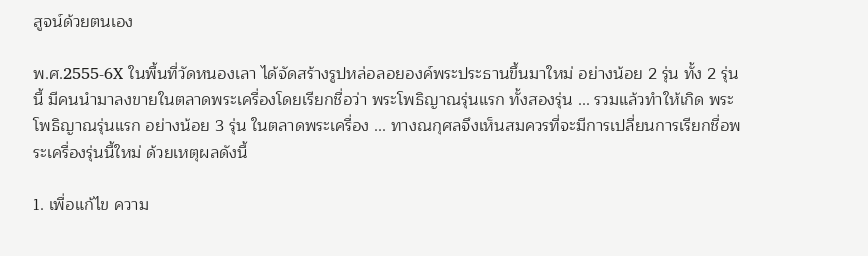สูจน์ด้วยตนเอง

พ.ศ.2555-6X ในพื้นที่วัดหนองเลา ได้จัดสร้างรูปหล่อลอยองค์พระประธานขึ้นมาใหม่ อย่างน้อย 2 รุ่น ทั้ง 2 รุ่นนี้ มีคนนำมาลงขายในตลาดพระเครื่องโดยเรียกชื่อว่า พระโพธิญาณรุ่นแรก ทั้งสองรุ่น ... รวมแล้วทำให้เกิด พระโพธิญาณรุ่นแรก อย่างน้อย 3 รุ่น ในตลาดพระเครื่อง ... ทางณกุศลจึงเห็นสมควรที่จะมีการเปลี่ยนการเรียกชื่อพระเครื่องรุ่นนี้ใหม่ ด้วยเหตุผลดังนี้

1. เพื่อแก้ไข ความ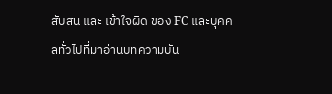สับสน และ เข้าใจผิด ของ FC และบุคคลทั่วไปที่มาอ่านบทความบัน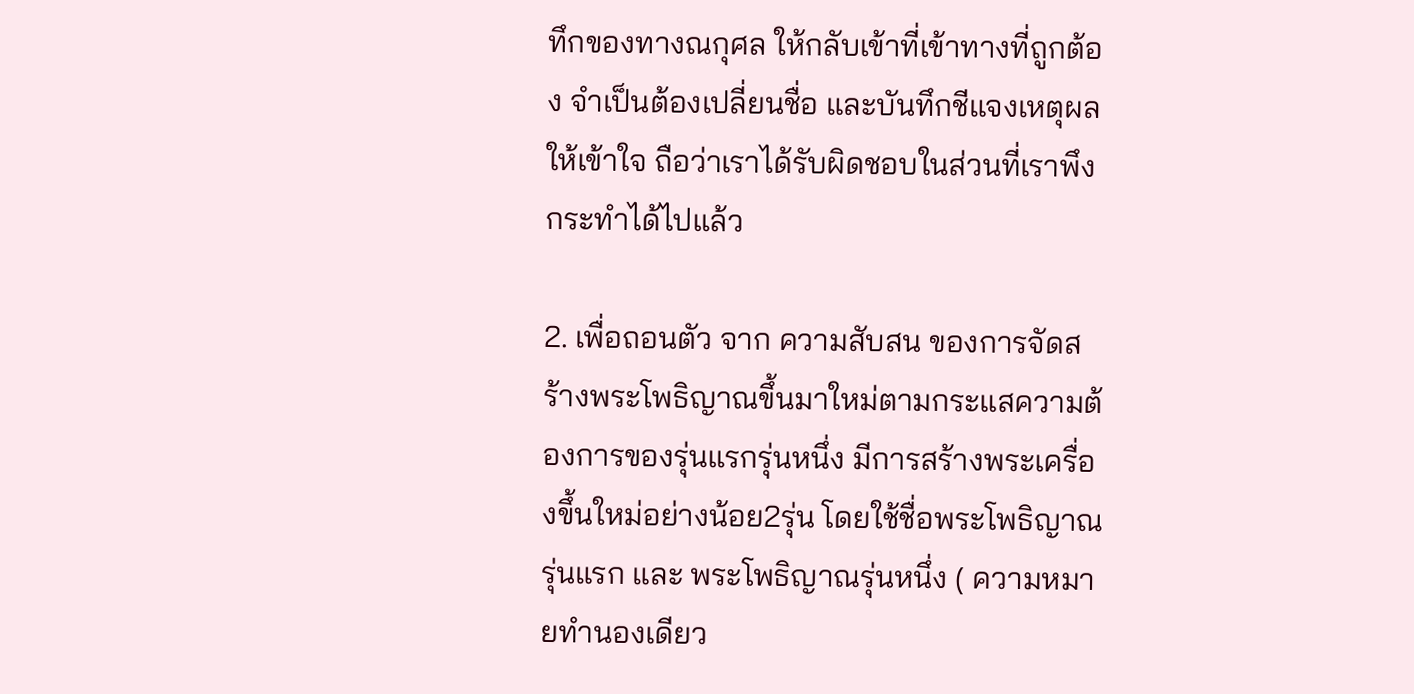ทึกของทางณกุศล ให้กลับเข้าที่เข้าทางที่ถูกต้อง จำเป็นต้องเปลี่ยนชื่อ และบันทึกชีแจงเหตุผลให้เข้าใจ ถือว่าเราได้รับผิดชอบในส่วนที่เราพึงกระทำได้ไปแล้ว

2. เพื่อถอนตัว จาก ความสับสน ของการจัดสร้างพระโพธิญาณขึ้นมาใหม่ตามกระแสความต้องการของรุ่นแรกรุ่นหนึ่ง มีการสร้างพระเครื่องขึ้นใหม่อย่างน้อย2รุ่น โดยใช้ชื่อพระโพธิญาณรุ่นแรก และ พระโพธิญาณรุ่นหนึ่ง ( ความหมายทำนองเดียว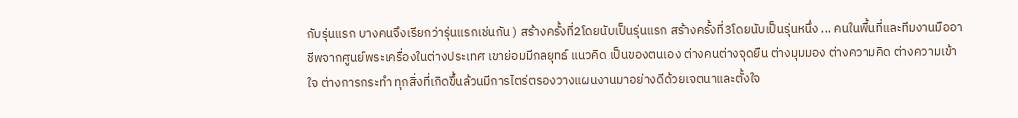กับรุ่นแรก บางคนจึงเรียกว่ารุ่นแรกเช่นกัน ) สร้างครั้งที่2โดยนับเป็นรุ่นแรก สร้างครั้งที่3โดยนับเป็นรุ่นหนึ่ง ... คนในพื้นที่และทีมงานมืออาชีพจากศูนย์พระเครื่องในต่างประเทศ เขาย่อมมีกลยุทธ์ แนวคิด เป็นของตนเอง ต่างคนต่างจุดยืน ต่างมุมมอง ต่างความคิด ต่างความเข้าใจ ต่างการกระทำ ทุกสิ่งที่เกิดขึ้นล้วนมีการไตร่ตรองวางแผนงานมาอย่างดีด้วยเจตนาและตั้งใจ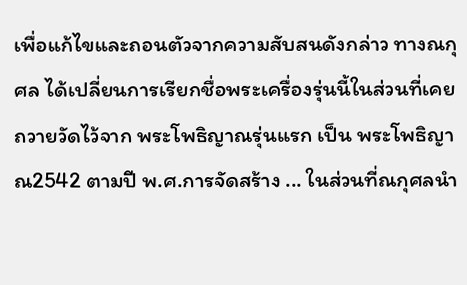เพื่อแก้ไขและถอนตัวจากความสับสนดังกล่าว ทางณกุศล ได้เปลี่ยนการเรียกชื่อพระเครื่องรุ่นนี้ในส่วนที่เคยถวายวัดไว้จาก พระโพธิญาณรุ่นแรก เป็น พระโพธิญาณ2542 ตามปี พ.ศ.การจัดสร้าง ... ในส่วนที่ณกุศลนำ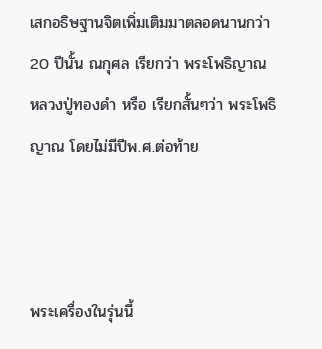เสกอธิษฐานจิตเพิ่มเติมมาตลอดนานกว่า 20 ปีนั้น ณกุศล เรียกว่า พระโพธิญาณ หลวงปู่ทองดำ หรือ เรียกสั้นๆว่า พระโพธิญาณ โดยไม่มีปีพ.ศ.ต่อท้าย



พระเครื่องในรุ่นนี้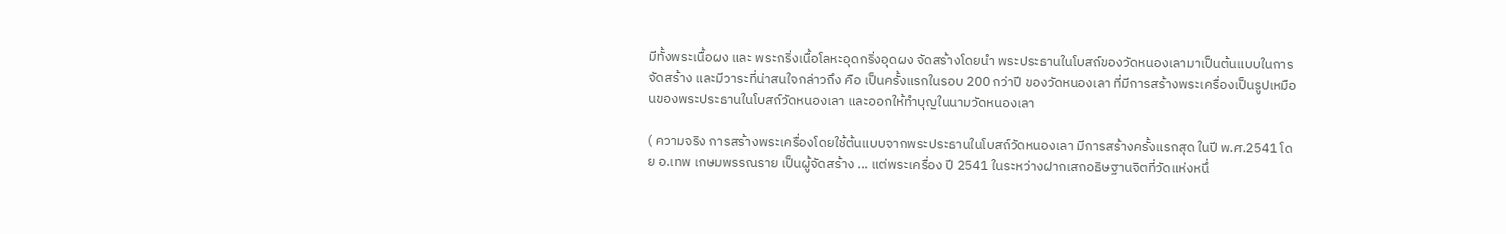มีทั้งพระเนื้อผง และ พระกริ่งเนื้อโลหะอุดกริ่งอุดผง จัดสร้างโดยนำ พระประธานในโบสถ์ของวัดหนองเลามาเป็นต้นแบบในการจัดสร้าง และมีวาระที่น่าสนใจกล่าวถึง คือ เป็นครั้งแรกในรอบ 200 กว่าปี ของวัดหนองเลา ที่มีการสร้างพระเครื่องเป็นรูปเหมือนของพระประธานในโบสถ์วัดหนองเลา และออกให้ทำบุญในนามวัดหนองเลา

( ความจริง การสร้างพระเครื่องโดยใช้ต้นแบบจากพระประธานในโบสถ์วัดหนองเลา มีการสร้างครั้งแรกสุด ในปี พ.ศ.2541 โดย อ.เทพ เกษมพรรณราย เป็นผู้จัดสร้าง ... แต่พระเครื่อง ปี 2541 ในระหว่างฝากเสกอธิษฐานจิตที่วัดแห่งหนึ่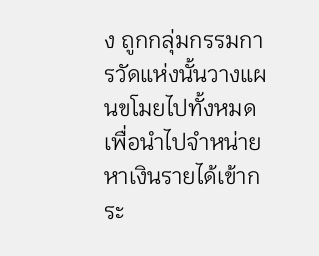ง ถูกกลุ่มกรรมการวัดแห่งนั้นวางแผนขโมยไปทั้งหมด เพื่อนำไปจำหน่ายหาเงินรายได้เข้ากระ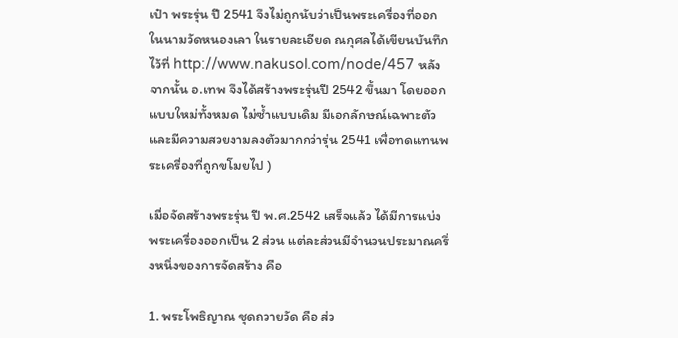เป๋า พระรุ่น ปี 2541 จึงไม่ถูกนับว่าเป็นพระเครื่องที่ออกในนามวัดหนองเลา ในรายละเอียด ณกุศลได้เขียนบันทึกไว้ที่ http://www.nakusol.com/node/457 หลังจากนั้น อ.เทพ จึงได้สร้างพระรุ่นปี 2542 ขึ้นมา โดยออกแบบใหม่ทั้งหมด ไม่ซ้ำแบบเดิม มีเอกลักษณ์เฉพาะตัว และมีความสวยงามลงตัวมากกว่ารุ่น 2541 เพื่อทดแทนพระเครื่องที่ถูกขโมยไป )

เมื่อจัดสร้างพระรุ่น ปี พ.ศ.2542 เสร็จแล้ว ได้มีการแบ่งพระเครื่องออกเป็น 2 ส่วน แต่ละส่วนมีจำนวนประมาณครึ่งหนึ่งของการจัดสร้าง คือ

1. พระโพธิญาณ ชุดถวายวัด คือ ส่ว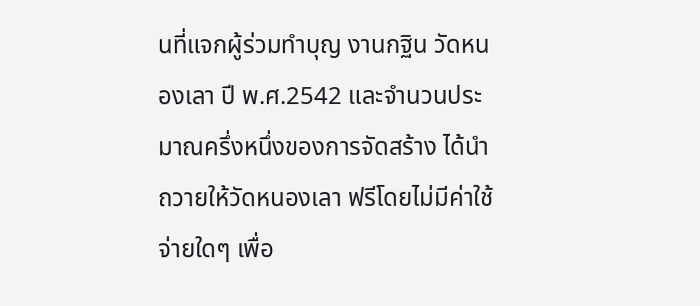นที่แจกผู้ร่วมทำบุญ งานกฐิน วัดหนองเลา ปี พ.ศ.2542 และจำนวนประมาณครึ่งหนึ่งของการจัดสร้าง ได้นำถวายให้วัดหนองเลา ฟรีโดยไม่มีค่าใช้จ่ายใดๆ เพื่อ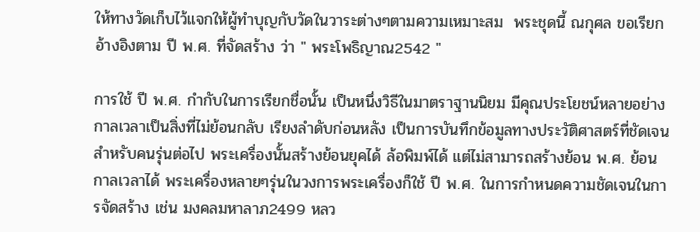ให้ทางวัดเก็บไว้แจกให้ผู้ทำบุญกับวัดในวาระต่างๆตามความเหมาะสม  พระชุดนี้ ณกุศล ขอเรียกอ้างอิงตาม ปี พ.ศ. ที่จัดสร้าง ว่า " พระโพธิญาณ2542 "

การใช้ ปี พ.ศ. กำกับในการเรียกชื่อนั้น เป็นหนึ่งวิธีในมาตราฐานนิยม มีคุณประโยชน์หลายอย่าง กาลเวลาเป็นสิ่งที่ไม่ย้อนกลับ เรียงลำดับก่อนหลัง เป็นการบันทึกข้อมูลทางประวัติศาสตร์ที่ชัดเจนสำหรับคนรุ่นต่อไป พระเครื่องนั้นสร้างย้อนยุคได้ ล้อพิมพ์ได้ แต่ไม่สามารถสร้างย้อน พ.ศ. ย้อนกาลเวลาได้ พระเครื่องหลายๆรุ่นในวงการพระเครื่องก็ใช้ ปี พ.ศ. ในการกำหนดความชัดเจนในการจัดสร้าง เช่น มงคลมหาลาภ2499 หลว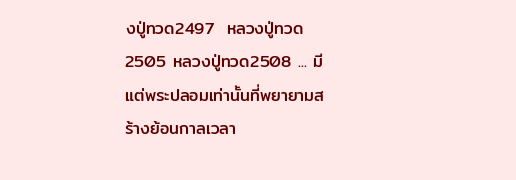งปู่ทวด2497  หลวงปู่ทวด2505 หลวงปู่ทวด2508 ... มีแต่พระปลอมเท่านั้นที่พยายามสร้างย้อนกาลเวลา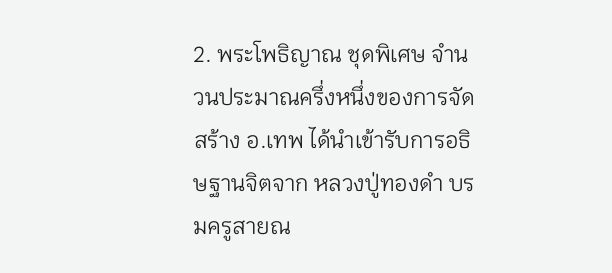2. พระโพธิญาณ ชุดพิเศษ จำนวนประมาณครึ่งหนึ่งของการจัดสร้าง อ.เทพ ได้นำเข้ารับการอธิษฐานจิตจาก หลวงปู่ทองดำ บรมครูสายณ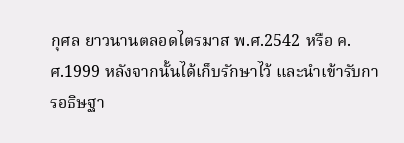กุศล ยาวนานตลอดไตรมาส พ.ศ.2542 หรือ ค.ศ.1999 หลังจากนั้นได้เก็บรักษาไว้ และนำเข้ารับการอธิษฐา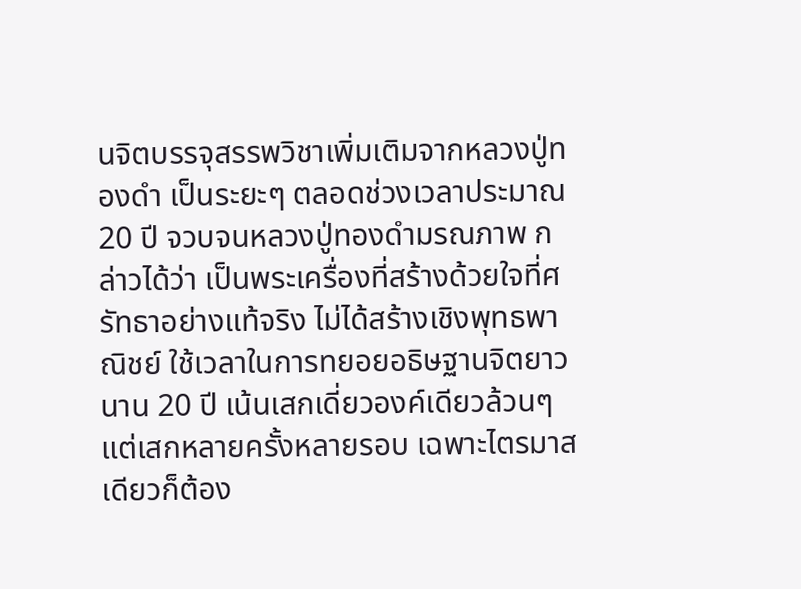นจิตบรรจุสรรพวิชาเพิ่มเติมจากหลวงปู่ทองดำ เป็นระยะๆ ตลอดช่วงเวลาประมาณ 20 ปี จวบจนหลวงปู่ทองดำมรณภาพ กล่าวได้ว่า เป็นพระเครื่องที่สร้างด้วยใจที่ศรัทธาอย่างแท้จริง ไม่ได้สร้างเชิงพุทธพาณิชย์ ใช้เวลาในการทยอยอธิษฐานจิตยาวนาน 20 ปี เน้นเสกเดี่ยวองค์เดียวล้วนๆแต่เสกหลายครั้งหลายรอบ เฉพาะไตรมาสเดียวก็ต้อง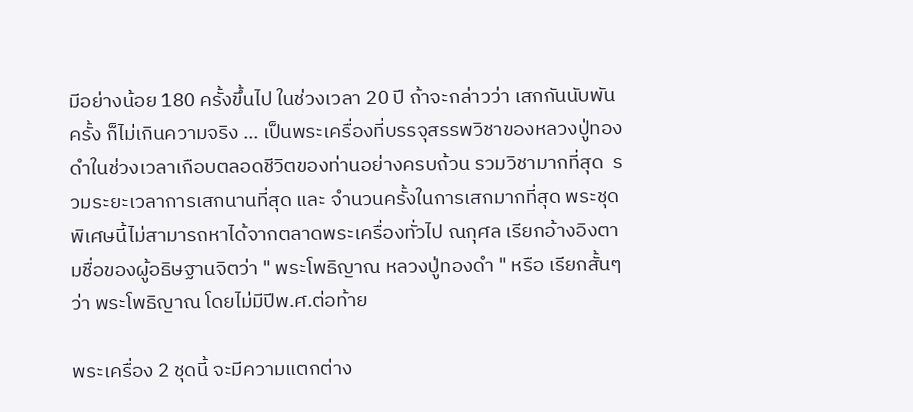มีอย่างน้อย 180 ครั้งขึ้นไป ในช่วงเวลา 20 ปี ถ้าจะกล่าวว่า เสกกันนับพันครั้ง ก็ไม่เกินความจริง ... เป็นพระเครื่องที่บรรจุสรรพวิชาของหลวงปู่ทองดำในช่วงเวลาเกือบตลอดชีวิตของท่านอย่างครบถ้วน รวมวิชามากที่สุด  รวมระยะเวลาการเสกนานที่สุด และ จำนวนครั้งในการเสกมากที่สุด พระชุดพิเศษนี้ไม่สามารถหาได้จากตลาดพระเครื่องทั่วไป ณกุศล เรียกอ้างอิงตามชื่อของผู้อธิษฐานจิตว่า " พระโพธิญาณ หลวงปู่ทองดำ " หรือ เรียกสั้นๆว่า พระโพธิญาณ โดยไม่มีปีพ.ศ.ต่อท้าย

พระเครื่อง 2 ชุดนี้ จะมีความแตกต่าง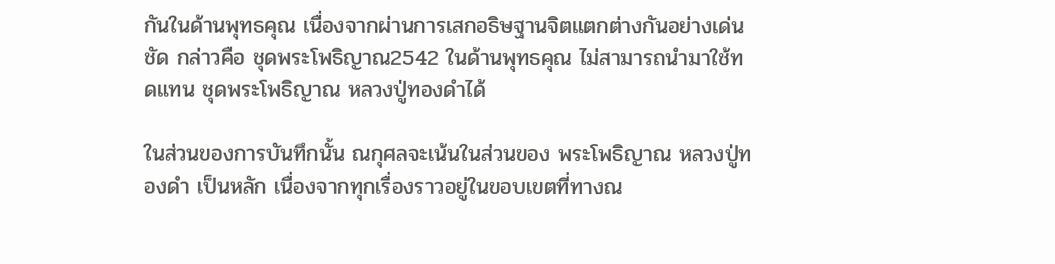กันในด้านพุทธคุณ เนื่องจากผ่านการเสกอธิษฐานจิตแตกต่างกันอย่างเด่นชัด กล่าวคือ ชุดพระโพธิญาณ2542 ในด้านพุทธคุณ ไม่สามารถนำมาใช้ทดแทน ชุดพระโพธิญาณ หลวงปู่ทองดำได้

ในส่วนของการบันทึกนั้น ณกุศลจะเน้นในส่วนของ พระโพธิญาณ หลวงปู่ทองดำ เป็นหลัก เนื่องจากทุกเรื่องราวอยู่ในขอบเขตที่ทางณ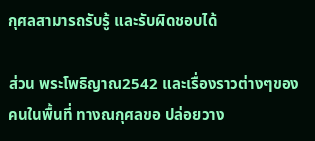กุศลสามารถรับรู้ และรับผิดชอบได้

ส่วน พระโพธิญาณ2542 และเรื่องราวต่างๆของคนในพื้นที่ ทางณกุศลขอ ปล่อยวาง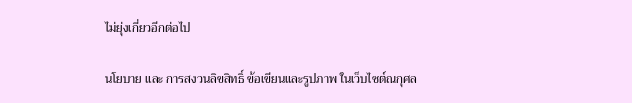ไม่ยุ่งเกี่ยวอีกต่อไป

นโยบาย และ การสงวนลิขสิทธิ์ ข้อเขียนและรูปภาพ ในเว็บไซต์ณกุศล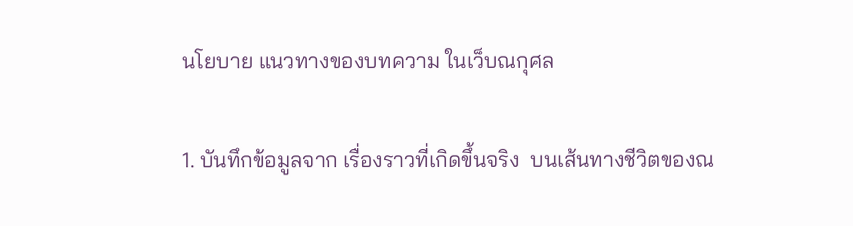นโยบาย แนวทางของบทความ ในเว็บณกุศล

1. บันทึกข้อมูลจาก เรื่องราวที่เกิดขึ้นจริง  บนเส้นทางชีวิตของณ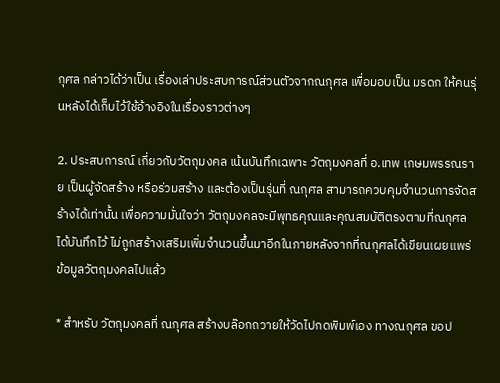กุศล กล่าวได้ว่าเป็น เรื่องเล่าประสบการณ์ส่วนตัวจากณกุศล เพื่อมอบเป็น มรดก ให้คนรุ่นหลังได้เก็บไว้ใช้อ้างอิงในเรื่องราวต่างๆ

2. ประสบการณ์ เกี่ยวกับวัตถุมงคล เน้นบันทึกเฉพาะ วัตถุมงคลที่ อ.เทพ เกษมพรรณราย เป็นผู้จัดสร้าง หรือร่วมสร้าง และต้องเป็นรุ่นที่ ณกุศล สามารถควบคุมจำนวนการจัดสร้างได้เท่านั้น เพื่อความมั่นใจว่า วัตถุมงคลจะมีพุทธคุณและคุณสมบัติตรงตามที่ณกุศลได้บันทึกไว้ ไม่ถูกสร้างเสริมเพิ่มจำนวนขึ้นมาอีกในภายหลังจากที่ณกุศลได้เขียนเผยแพร่ข้อมูลวัตถุมงคลไปแล้ว

* สำหรับ วัตถุมงคลที่ ณกุศล สร้างบล๊อกถวายให้วัดไปกดพิมพ์เอง ทางณกุศล ขอป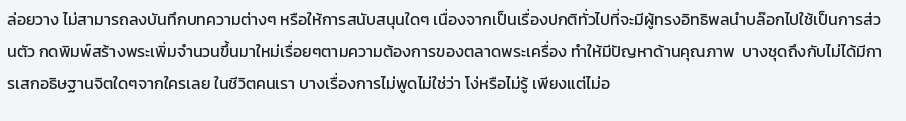ล่อยวาง ไม่สามารถลงบันทึกบทความต่างๆ หรือให้การสนับสนุนใดๆ เนื่องจากเป็นเรื่องปกติทั่วไปที่จะมีผู้ทรงอิทธิพลนำบล๊อกไปใช้เป็นการส่วนตัว กดพิมพ์สร้างพระเพิ่มจำนวนขึ้นมาใหม่เรื่อยๆตามความต้องการของตลาดพระเครื่อง ทำให้มีปัญหาด้านคุณภาพ  บางชุดถึงกับไม่ได้มีการเสกอธิษฐานจิตใดๆจากใครเลย ในชีวิตคนเรา บางเรื่องการไม่พูดไม่ใช่ว่า โง่หรือไม่รู้ เพียงแต่ไม่อ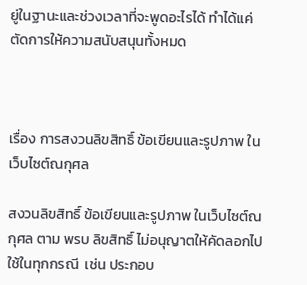ยู่ในฐานะและช่วงเวลาที่จะพูดอะไรได้ ทำได้แค่ตัดการให้ความสนับสนุนทั้งหมด



เรื่อง การสงวนลิขสิทธิ์ ข้อเขียนและรูปภาพ ในเว็บไซต์ณกุศล

สงวนลิขสิทธิ์ ข้อเขียนและรูปภาพ ในเว็บไซต์ณกุศล ตาม พรบ ลิขสิทธิ์ ไม่อนุญาตให้คัดลอกไปใช้ในทุกกรณี  เช่น ประกอบ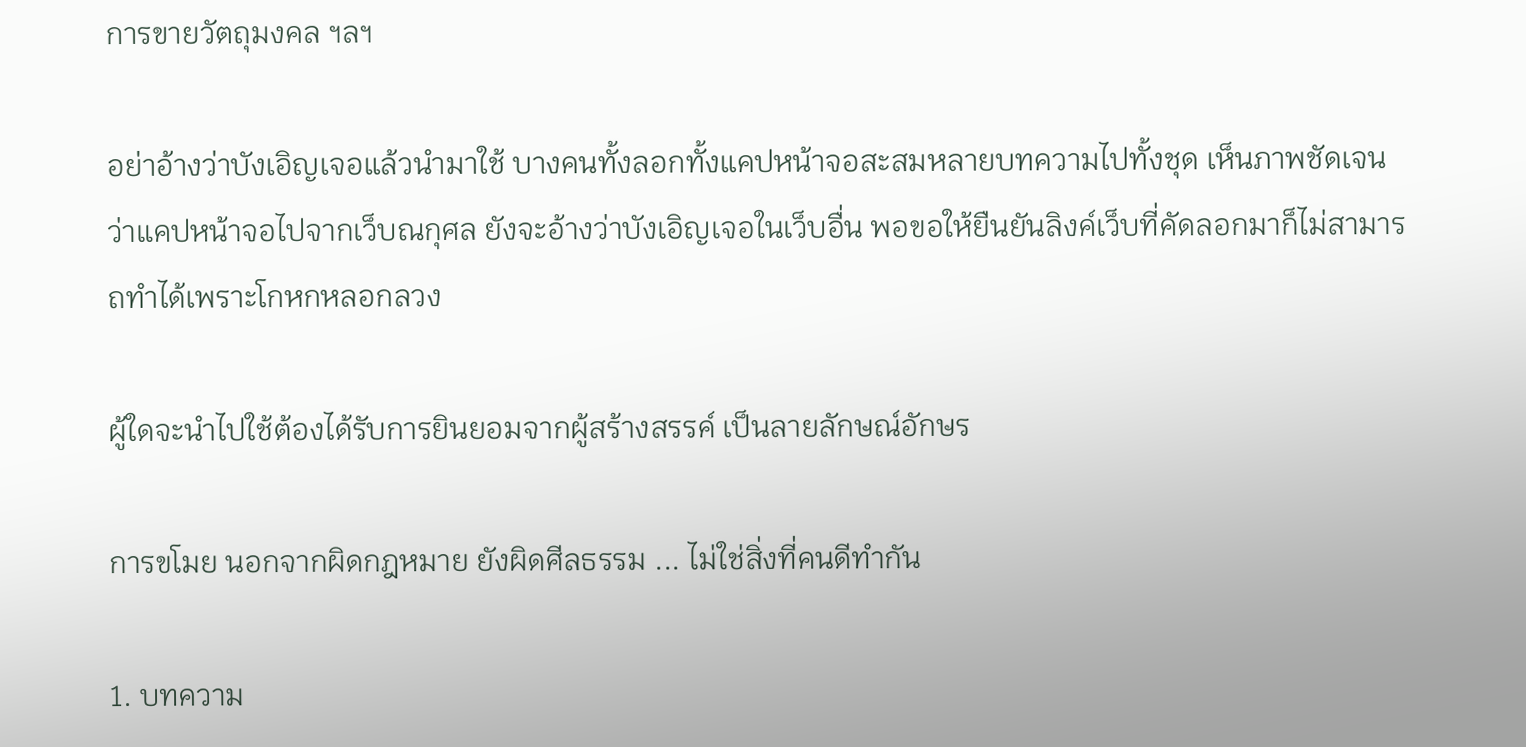การขายวัตถุมงคล ฯลฯ

อย่าอ้างว่าบังเอิญเจอแล้วนำมาใช้ บางคนทั้งลอกทั้งแคปหน้าจอสะสมหลายบทความไปทั้งชุด เห็นภาพชัดเจนว่าแคปหน้าจอไปจากเว็บณกุศล ยังจะอ้างว่าบังเอิญเจอในเว็บอื่น พอขอให้ยืนยันลิงค์เว็บที่คัดลอกมาก็ไม่สามารถทำได้เพราะโกหกหลอกลวง

ผู้ใดจะนำไปใช้ต้องได้รับการยินยอมจากผู้สร้างสรรค์ เป็นลายลักษณ์อักษร

การขโมย นอกจากผิดกฎหมาย ยังผิดศีลธรรม ... ไม่ใช่สิ่งที่คนดีทำกัน

1. บทความ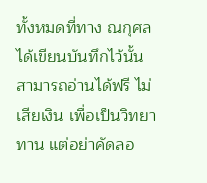ทั้งหมดที่ทาง ณกุศล ได้เขียนบันทึกไว้นั้น สามารถอ่านได้ฟรี ไม่เสียเงิน เพื่อเป็นวิทยาทาน แต่อย่าคัดลอ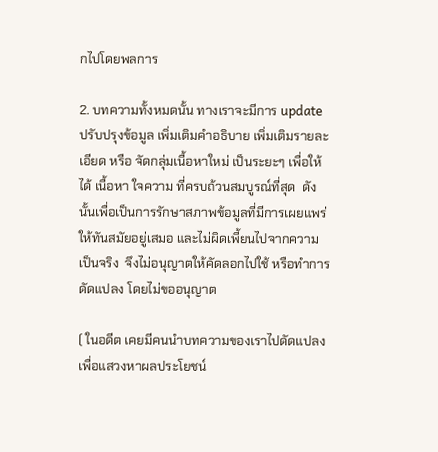กไปโดยพลการ

2. บทความทั้งหมดนั้น ทางเราจะมีการ update ปรับปรุงข้อมูล เพิ่มเติมคำอธิบาย เพิ่มเติมรายละเอียด หรือ จัดกลุ่มเนื้อหาใหม่ เป็นระยะๆ เพื่อให้ได้ เนื้อหา ใจความ ที่ครบถ้วนสมบูรณ์ที่สุด  ดังนั้นเพื่อเป็นการรักษาสภาพข้อมูลที่มีการเผยแพร่ให้ทันสมัยอยู่เสมอ และไม่ผิดเพี้ยนไปจากความเป็นจริง  จึงไม่อนุญาตให้คัดลอกไปใช้ หรือทำการดัดแปลง โดยไม่ขออนุญาต

( ในอดีต เคยมีคนนำบทความของเราไปดัดแปลง เพื่อแสวงหาผลประโยชน์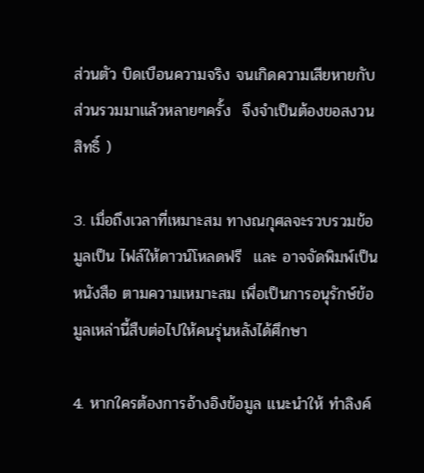ส่วนตัว บิดเบือนความจริง จนเกิดความเสียหายกับส่วนรวมมาแล้วหลายๆครั้ง  จึงจำเป็นต้องขอสงวนสิทธิ์ )

3. เมื่อถึงเวลาที่เหมาะสม ทางณกุศลจะรวบรวมข้อมูลเป็น ไฟล์ให้ดาวน์โหลดฟรี  และ อาจจัดพิมพ์เป็นหนังสือ ตามความเหมาะสม เพื่อเป็นการอนุรักษ์ข้อมูลเหล่านี้สืบต่อไปให้คนรุ่นหลังได้ศึกษา

4. หากใครต้องการอ้างอิงข้อมูล แนะนำให้ ทำลิงค์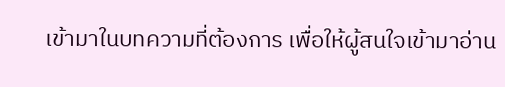เข้ามาในบทความที่ต้องการ เพื่อให้ผู้สนใจเข้ามาอ่าน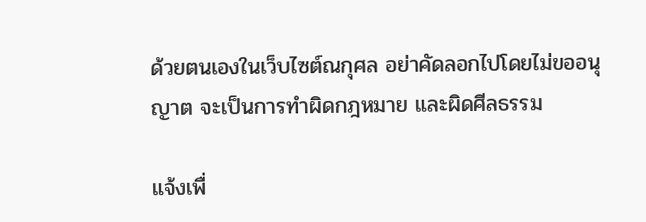ด้วยตนเองในเว็บไซต์ณกุศล อย่าคัดลอกไปโดยไม่ขออนุญาต จะเป็นการทำผิดกฎหมาย และผิดศีลธรรม

แจ้งเพื่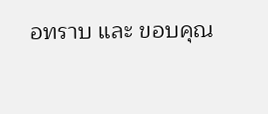อทราบ และ ขอบคุณ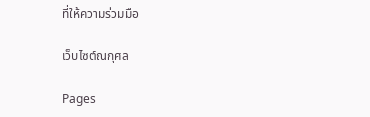ที่ให้ความร่วมมือ

เว็บไซต์ณกุศล

Pages